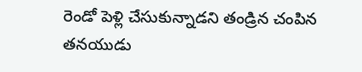రెండో పెళ్లి చేసుకున్నాడని తండ్రిన చంపిన తనయుడు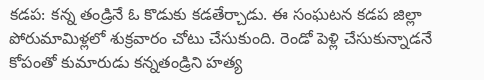కడప: కన్న తండ్రినే ఓ కొడుకు కడతేర్చాడు. ఈ సంఘటన కడప జిల్లా పోరుమామిళ్లలో శుక్రవారం చోటు చేసుకుంది. రెండో పెళ్లి చేసుకున్నాడనే కోపంతో కుమారుడు కన్నతండ్రిని హత్య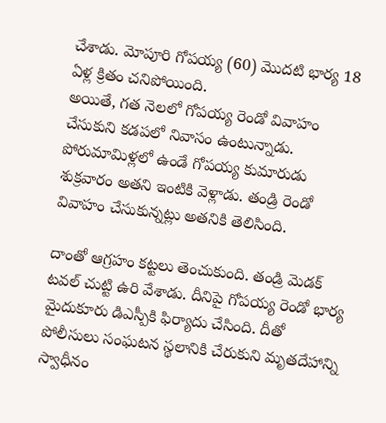చేశాడు. మోపూరి గోపయ్య (60) మొదటి భార్య 18 ఏళ్ల క్రితం చనిపోయింది.
అయితే, గత నెలలో గోపయ్య రెండో వివాహం చేసుకుని కడపలో నివాసం ఉంటున్నాడు. పోరుమామిళ్లలో ఉండే గోపయ్య కుమారుడు శుక్రవారం అతని ఇంటికి వెళ్లాడు. తండ్రి రెండో వివాహం చేసుకున్నట్లు అతనికి తెలిసింది.

దాంతో ఆగ్రహం కట్టలు తెంచుకుంది. తండ్రి మెడక్ టవల్ చుట్టి ఉరి వేశాడు. దీనిపై గోపయ్య రెండో భార్య మైదుకూరు డిఎస్పీకి ఫిర్యాదు చేసింది. దీతో పోలీసులు సంఘటన స్థలానికి చేరుకుని మృతదేహాన్ని స్వాధీనం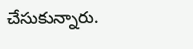చేసుకున్నారు.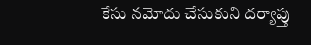కేసు నమోదు చేసుకుని దర్యాప్తు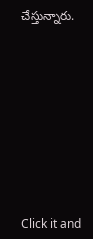చేస్తున్నారు.












Click it and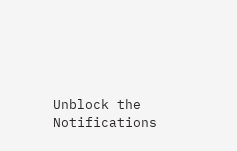Unblock the Notifications